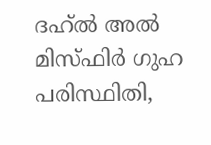ദഹ്ൽ അൽ മിസ്ഫിർ ഗുഹ പരിസ്ഥിതി,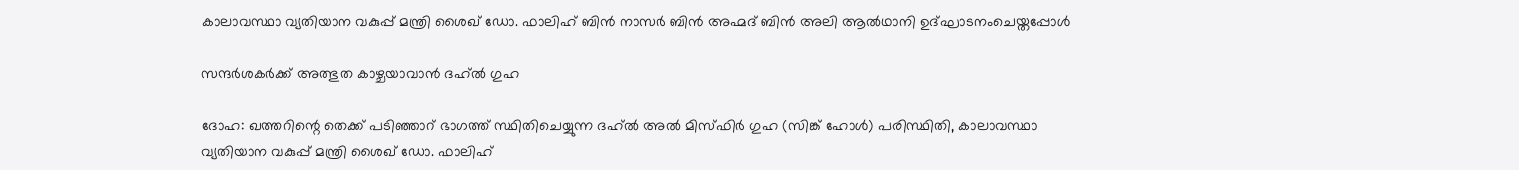കാലാവസ്ഥാ വ്യതിയാന വകുപ്പ് മന്ത്രി ശൈഖ് ഡോ. ഫാലിഹ് ബിൻ നാസർ ബിൻ അഹ്മദ് ബിൻ അലി ആൽഥാനി ഉദ്ഘാടനംചെയ്തപ്പോൾ

സന്ദർശകർക്ക് അത്ഭുത കാഴ്ചയാവാൻ ദഹ്ൽ ഗുഹ

ദോഹ: ഖത്തറിന്റെ തെക്ക് പടിഞ്ഞാറ് ഭാഗത്ത് സ്ഥിതിചെയ്യുന്ന ദഹ്ൽ അൽ മിസ്ഫിർ ഗുഹ (സിങ്ക് ഹോൾ) പരിസ്ഥിതി, കാലാവസ്ഥാ വ്യതിയാന വകുപ്പ് മന്ത്രി ശൈഖ് ഡോ. ഫാലിഹ്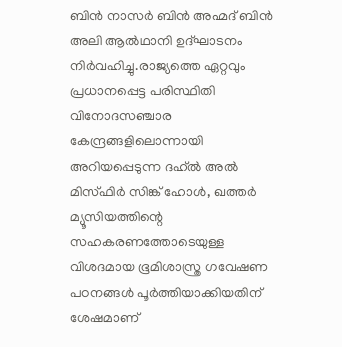ബിൻ നാസർ ബിൻ അഹ്മദ് ബിൻ അലി ആൽഥാനി ഉദ്ഘാടനം നിർവഹിച്ചു.രാജ്യത്തെ ഏറ്റവും പ്രധാനപ്പെട്ട പരിസ്ഥിതി വിനോദസഞ്ചാര കേന്ദ്രങ്ങളിലൊന്നായി അറിയപ്പെടുന്ന ദഹ്ൽ അൽ മിസ്ഫിർ സിങ്ക് ഹോൾ, ഖത്തർ മ്യൂസിയത്തിന്റെ സഹകരണത്തോടെയുള്ള വിശദമായ ഭൂമിശാസ്ത്ര ഗവേഷണ പഠനങ്ങൾ പൂർത്തിയാക്കിയതിന് ശേഷമാണ്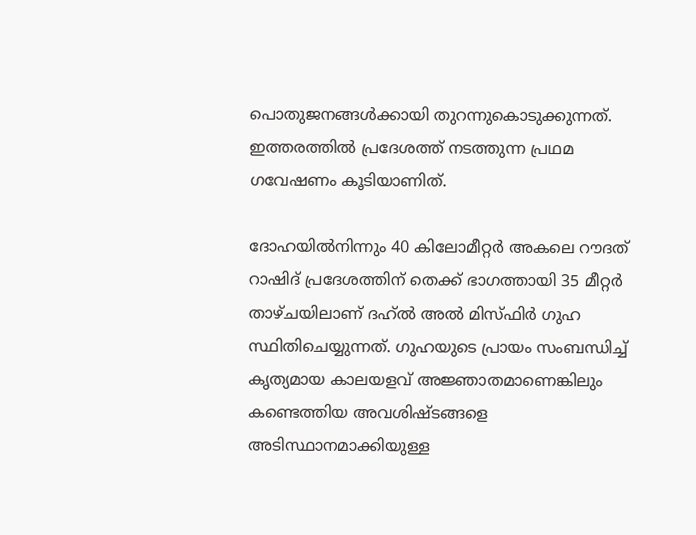പൊതുജനങ്ങൾക്കായി തുറന്നുകൊടുക്കുന്നത്. ഇത്തരത്തിൽ പ്രദേശത്ത് നടത്തുന്ന പ്രഥമ ഗവേഷണം കൂടിയാണിത്.

ദോഹയിൽനിന്നും 40 കിലോമീറ്റർ അകലെ റൗദത് റാഷിദ് പ്രദേശത്തിന് തെക്ക് ഭാഗത്തായി 35 മീറ്റർ താഴ്ചയിലാണ് ദഹ്ൽ അൽ മിസ്ഫിർ ഗുഹ സ്ഥിതിചെയ്യുന്നത്. ഗുഹയുടെ പ്രായം സംബന്ധിച്ച് കൃത്യമായ കാലയളവ് അജ്ഞാതമാണെങ്കിലും കണ്ടെത്തിയ അവശിഷ്ടങ്ങളെ അടിസ്ഥാനമാക്കിയുള്ള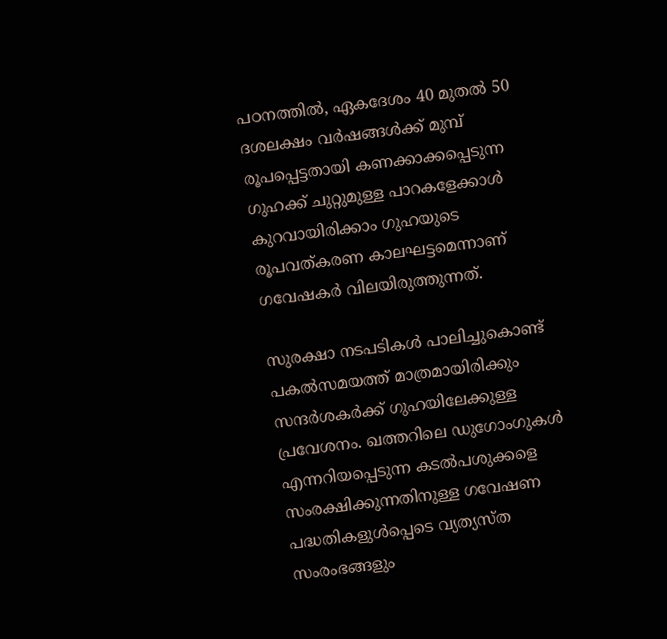പഠനത്തിൽ, ഏകദേശം 40 മുതൽ 50 ദശലക്ഷം വർഷങ്ങൾക്ക് മുമ്പ് രൂപപ്പെട്ടതായി കണക്കാക്കപ്പെടുന്ന ഗുഹക്ക് ചുറ്റുമുള്ള പാറകളേക്കാൾ കുറവായിരിക്കാം ഗുഹയുടെ രൂപവത്കരണ കാലഘട്ടമെന്നാണ് ഗവേഷകർ വിലയിരുത്തുന്നത്.

സുരക്ഷാ നടപടികൾ പാലിച്ചുകൊണ്ട് പകൽസമയത്ത് മാത്രമായിരിക്കും സന്ദർശകർക്ക് ഗുഹയിലേക്കുള്ള പ്രവേശനം. ഖത്തറിലെ ഡുഗോംഗുകൾ എന്നറിയപ്പെടുന്ന കടൽപശുക്കളെ സംരക്ഷിക്കുന്നതിനുള്ള ഗവേഷണ പദ്ധതികളുൾപ്പെടെ വ്യത്യസ്ത സംരംഭങ്ങളും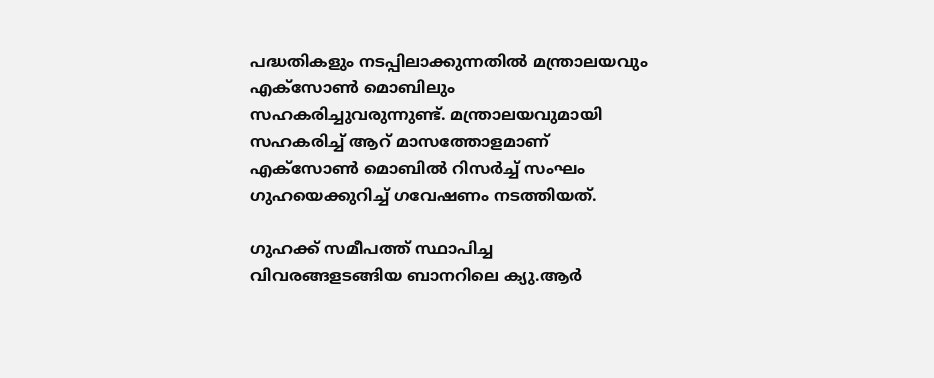പദ്ധതികളും നടപ്പിലാക്കുന്നതിൽ മന്ത്രാലയവും എക്സോൺ മൊബിലും സഹകരിച്ചുവരുന്നുണ്ട്. മന്ത്രാലയവുമായി സഹകരിച്ച് ആറ് മാസത്തോളമാണ് എക്സോൺ മൊബിൽ റിസർച്ച് സംഘം ഗുഹയെക്കുറിച്ച് ഗവേഷണം നടത്തിയത്.

ഗുഹക്ക് സമീപത്ത് സ്ഥാപിച്ച വിവരങ്ങളടങ്ങിയ ബാനറിലെ ക്യു.ആർ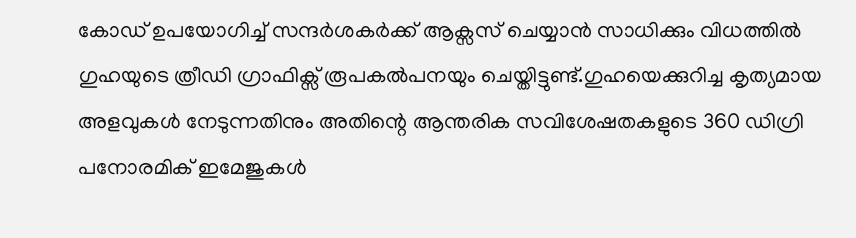കോഡ് ഉപയോഗിച്ച് സന്ദർശകർക്ക് ആക്സസ് ചെയ്യാൻ സാധിക്കും വിധത്തിൽ ഗുഹയുടെ ത്രീഡി ഗ്രാഫിക്സ് രൂപകൽപനയും ചെയ്തിട്ടുണ്ട്.ഗുഹയെക്കുറിച്ച കൃത്യമായ അളവുകൾ നേടുന്നതിനും അതിന്റെ ആന്തരിക സവിശേഷതകളുടെ 360 ഡിഗ്രി പനോരമിക് ഇമേജുകൾ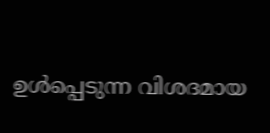ഉൾപ്പെടുന്ന വിശദമായ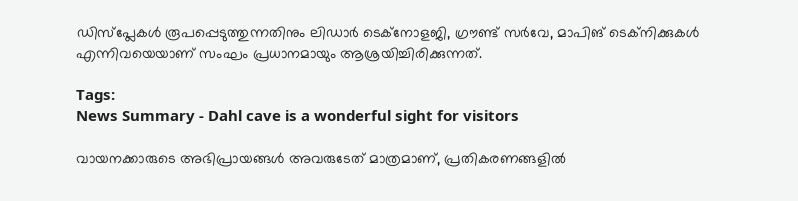ഡിസ്പ്ലേകൾ രൂപപ്പെടുത്തുന്നതിനും ലിഡാർ ടെക്നോളജി, ഗ്രൗണ്ട് സർവേ, മാപിങ് ടെക്നിക്കുകൾ എന്നിവയെയാണ് സംഘം പ്രധാനമായും ആശ്രയിച്ചിരിക്കുന്നത്.

Tags:
News Summary - Dahl cave is a wonderful sight for visitors

വായനക്കാരുടെ അഭിപ്രായങ്ങള്‍ അവരുടേത് മാത്രമാണ്, പ്രതികരണങ്ങളിൽ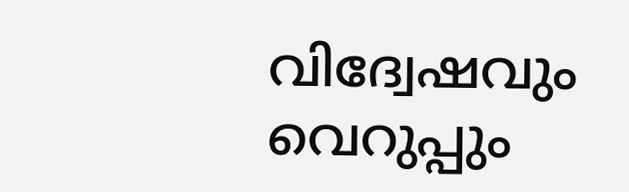വിദ്വേഷവും വെറുപ്പും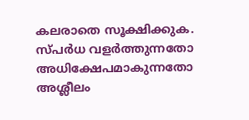കലരാതെ സൂക്ഷിക്കുക. സ്പർധ വളർത്തുന്നതോ അധിക്ഷേപമാകുന്നതോ അശ്ലീലം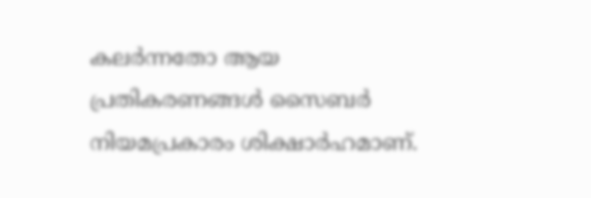കലർന്നതോ ആയ പ്രതികരണങ്ങൾ സൈബർ നിയമപ്രകാരം ശിക്ഷാർഹമാണ്.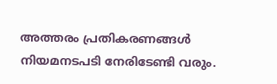അത്തരം പ്രതികരണങ്ങൾ നിയമനടപടി നേരിടേണ്ടി വരും.